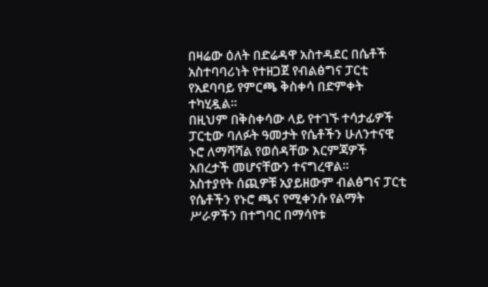በዛሬው ዕለት በድሬዳዋ አስተዳደር በሴቶች አስተባባሪነት የተዘጋጀ የብልፅግና ፓርቲ የአደባባይ የምርጫ ቅስቀሳ በድምቀት ተካሂዷል።
በዚህም በቅስቀሳው ላይ የተገኙ ተሳታፊዎች ፓርቲው ባለፉት ዓመታት የሴቶችን ሁለንተናዊ ኑሮ ለማሻሻል የወሰዳቸው እርምጃዎች አበረታች መሆናቸውን ተናግረዋል።
አስተያየት ሰጪዎቹ አያይዘውም ብልፅግና ፓርቲ የሴቶችን የኑሮ ጫና የሚቀንሱ የልማት ሥራዎችን በተግባር በማሳየቱ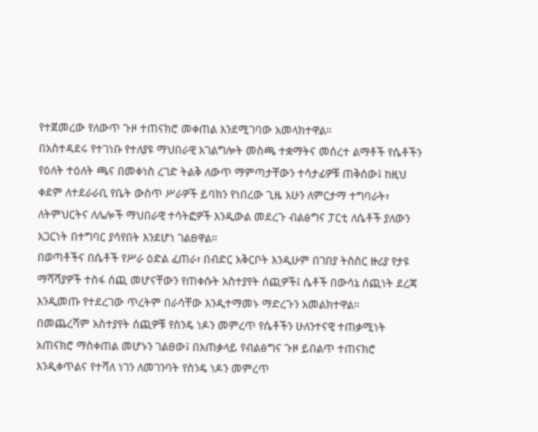የተጀመረው የለውጥ ጉዞ ተጠናክሮ መቀጠል እንደሚገባው አመላክተዋል።
በአስተዳደሩ የተገነቡ የተለያዩ ማህበራዊ አገልግሎት መስጫ ተቋማትና መሰረተ ልማቶች የሴቶችን የዕለት ተዕለት ጫና በመቀነስ ረገድ ትልቅ ለውጥ ማምጣታቸውን ተሳታፊዎቹ ጠቅሰው፤ ከዚህ ቀደም ለተደራራቢ የቤት ውስጥ ሥራዎች ይባክን የነበረው ጊዜ አሁን ለምርታማ ተግባራት፣ ለትምህርትና ለሌሎች ማህበራዊ ተሳትፎዎች እንዲውል መደረጉ ብልፅግና ፓርቲ ለሴቶች ያለውን አጋርነት በተግባር ያሳየበት እንደሆነ ገልፀዋል።
በወጣቶችና በሴቶች የሥራ ዕድል ፈጠራ፣ በብድር አቅርቦት እንዲሁም በገበያ ትስስር ዙሪያ የታዩ ማሻሻያዎች ተስፋ ሰጪ መሆናቸውን የጠቀሱት አስተያየት ሰጪዎች፤ ሴቶች በውሳኔ ሰጪነት ደረጃ እንዲመጡ የተደረገው ጥረትም በራሳቸው እንዲተማመኑ ማድረጉን አመልክተዋል።
በመጨረሻም አስተያየት ሰጪዎቹ የስንዴ ነዶን መምረጥ የሴቶችን ሁለንተናዊ ተጠቃሚነት አጠናክሮ ማስቀጠል መሆኑን ገልፀው፤ በአጠቃላይ የብልፅግና ጉዞ ይበልጥ ተጠናክሮ እንዲቀጥልና የተሻለ ነገን ለመገንባት የስንዴ ነዶን መምረጥ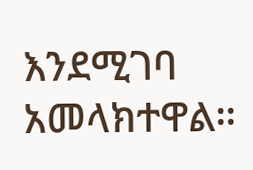እንደሚገባ አመላክተዋል።